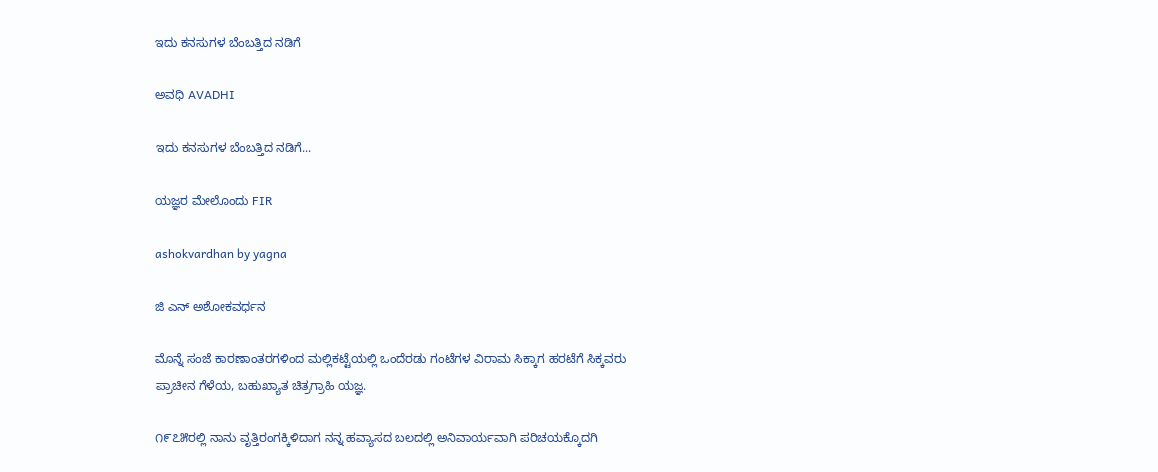ಇದು ಕನಸುಗಳ ಬೆಂಬತ್ತಿದ ನಡಿಗೆ‍

ಅವಧಿ AVADHI

ಇದು ಕನಸುಗಳ ಬೆಂಬತ್ತಿದ ನಡಿಗೆ...

ಯಜ್ಞರ ಮೇಲೊಂದು FIR

ashokvardhan by yagna

ಜಿ ಎನ್ ಅಶೋಕವರ್ಧನ

ಮೊನ್ನೆ ಸಂಜೆ ಕಾರಣಾಂತರಗಳಿಂದ ಮಲ್ಲಿಕಟ್ಟೆಯಲ್ಲಿ ಒಂದೆರಡು ಗಂಟೆಗಳ ವಿರಾಮ ಸಿಕ್ಕಾಗ ಹರಟೆಗೆ ಸಿಕ್ಕವರು ಪ್ರಾಚೀನ ಗೆಳೆಯ, ಬಹುಖ್ಯಾತ ಚಿತ್ರಗ್ರಾಹಿ ಯಜ್ಞ.

೧೯೭೫ರಲ್ಲಿ ನಾನು ವೃತ್ತಿರಂಗಕ್ಕಿಳಿದಾಗ ನನ್ನ ಹವ್ಯಾಸದ ಬಲದಲ್ಲಿ ಅನಿವಾರ್ಯವಾಗಿ ಪರಿಚಯಕ್ಕೊದಗಿ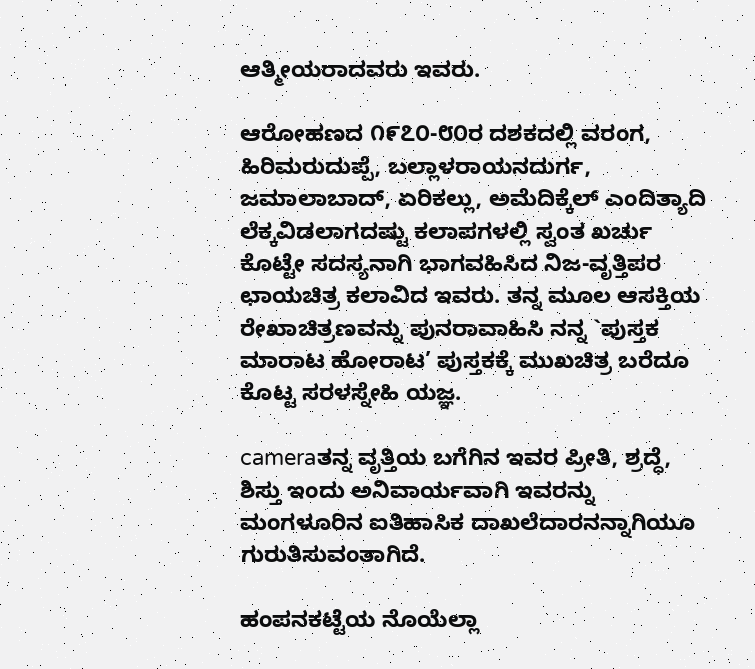ಆತ್ಮೀಯರಾದವರು ಇವರು.

ಆರೋಹಣದ ೧೯೭೦-೮೦ರ ದಶಕದಲ್ಲಿ ವರಂಗ, ಹಿರಿಮರುದುಪ್ಪೆ, ಬಲ್ಲಾಳರಾಯನದುರ್ಗ, ಜಮಾಲಾಬಾದ್, ಏರಿಕಲ್ಲು, ಅಮೆದಿಕ್ಕೆಲ್ ಎಂದಿತ್ಯಾದಿ ಲೆಕ್ಕವಿಡಲಾಗದಷ್ಟು ಕಲಾಪಗಳಲ್ಲಿ ಸ್ವಂತ ಖರ್ಚು ಕೊಟ್ಟೇ ಸದಸ್ಯನಾಗಿ ಭಾಗವಹಿಸಿದ ನಿಜ-ವೃತ್ತಿಪರ ಛಾಯಚಿತ್ರ ಕಲಾವಿದ ಇವರು. ತನ್ನ ಮೂಲ ಆಸಕ್ತಿಯ ರೇಖಾಚಿತ್ರಣವನ್ನು ಪುನರಾವಾಹಿಸಿ ನನ್ನ `ಪುಸ್ತಕ ಮಾರಾಟ ಹೋರಾಟ’ ಪುಸ್ತಕಕ್ಕೆ ಮುಖಚಿತ್ರ ಬರೆದೂ ಕೊಟ್ಟ ಸರಳಸ್ನೇಹಿ ಯಜ್ಞ.

cameraತನ್ನ ವೃತ್ತಿಯ ಬಗೆಗಿನ ಇವರ ಪ್ರೀತಿ, ಶ್ರದ್ಧೆ, ಶಿಸ್ತು ಇಂದು ಅನಿವಾರ್ಯವಾಗಿ ಇವರನ್ನು ಮಂಗಳೂರಿನ ಐತಿಹಾಸಿಕ ದಾಖಲೆದಾರನನ್ನಾಗಿಯೂ ಗುರುತಿಸುವಂತಾಗಿದೆ.

ಹಂಪನಕಟ್ಟೆಯ ನೊಯೆಲ್ಲಾ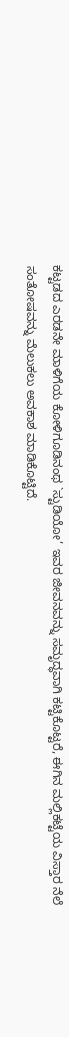ಕಟ್ಟಡದ ಎರಡನೇ ಮಾಳಿಗೆಯ ಕೋಳಿಗೂಡಿನಂಥ `ಸ್ಟುಡಿಯೋ’ ಇವರ ಜೀವನವನ್ನು ಸಮೃದ್ಧವಾಗಿ ಕಟ್ಟಿಕೊಟ್ಟರೆ, ಈಗಿನ ಮಲ್ಲಿಕಟ್ಟೆಯ ವಿಸ್ತಾರ ನೆಲೆ ಸಂತೋಷವನ್ನು ಮೆಲುಕಲು ಅವಕಾಶ ಮಾಡಿಕೊಟ್ಟಿದೆ.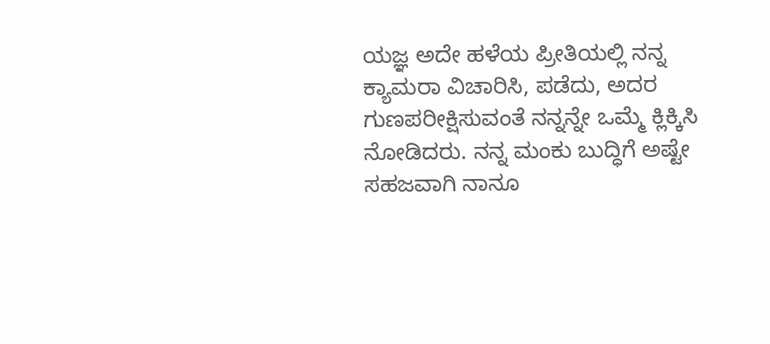ಯಜ್ಞ ಅದೇ ಹಳೆಯ ಪ್ರೀತಿಯಲ್ಲಿ ನನ್ನ ಕ್ಯಾಮರಾ ವಿಚಾರಿಸಿ, ಪಡೆದು, ಅದರ ಗುಣಪರೀಕ್ಷಿಸುವಂತೆ ನನ್ನನ್ನೇ ಒಮ್ಮೆ ಕ್ಲಿಕ್ಕಿಸಿ ನೋಡಿದರು. ನನ್ನ ಮಂಕು ಬುದ್ಧಿಗೆ ಅಷ್ಟೇ ಸಹಜವಾಗಿ ನಾನೂ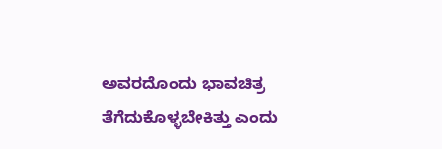ಅವರದೊಂದು ಭಾವಚಿತ್ರ ತೆಗೆದುಕೊಳ್ಳಬೇಕಿತ್ತು ಎಂದು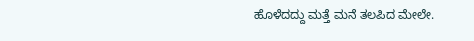ಹೊಳೆದದ್ದು ಮತ್ತೆ ಮನೆ ತಲಪಿದ ಮೇಲೇ.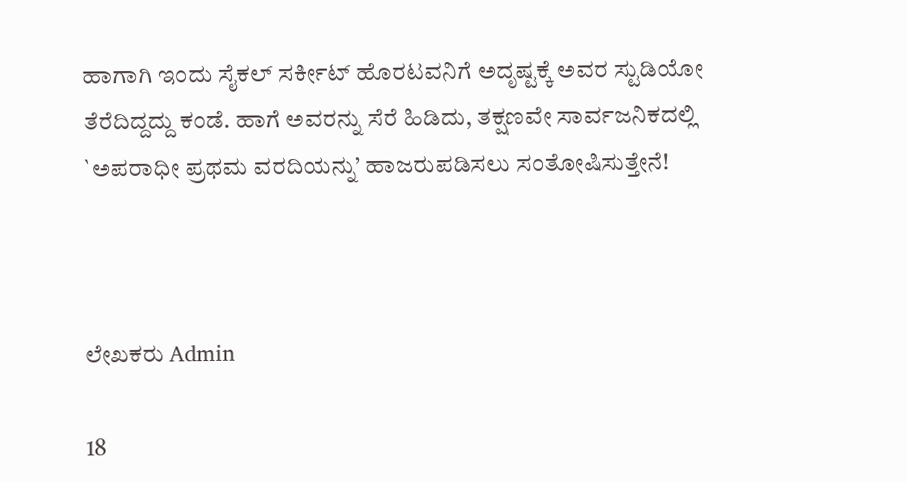ಹಾಗಾಗಿ ಇಂದು ಸೈಕಲ್ ಸರ್ಕೀಟ್ ಹೊರಟವನಿಗೆ ಅದೃಷ್ಟಕ್ಕೆ ಅವರ ಸ್ಟುಡಿಯೋ ತೆರೆದಿದ್ದದ್ದು ಕಂಡೆ. ಹಾಗೆ ಅವರನ್ನು ಸೆರೆ ಹಿಡಿದು, ತಕ್ಷಣವೇ ಸಾರ್ವಜನಿಕದಲ್ಲಿ `ಅಪರಾಧೀ ಪ್ರಥಮ ವರದಿಯನ್ನು’ ಹಾಜರುಪಡಿಸಲು ಸಂತೋಷಿಸುತ್ತೇನೆ!



ಲೇಖಕರು Admin

18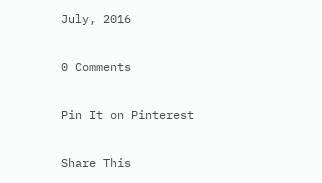July, 2016

0 Comments

Pin It on Pinterest

Share This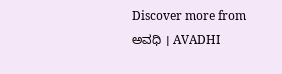Discover more from ಅವಧಿ । AVADHI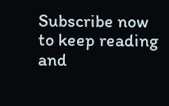Subscribe now to keep reading and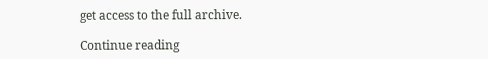get access to the full archive.

Continue reading